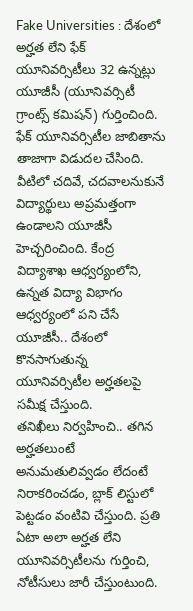Fake Universities : దేశంలో అర్హత లేని ఫేక్ యూనివర్సిటీలు 32 ఉన్నట్లు యూజీసీ (యూనివర్సిటీ గ్రాంట్స్ కమిషన్) గుర్తించింది. ఫేక్ యూనివర్సిటీల జాబితాను తాజాగా విడుదల చేసింది. వీటిలో చదివే, చదవాలనుకునే విద్యార్థులు అప్రమత్తంగా ఉండాలని యూజీసీ హెచ్చరించింది. కేంద్ర విద్యాశాఖ ఆధ్వర్యంలోని, ఉన్నత విద్యా విభాగం ఆధ్వర్యంలో పని చేసే యూజీసీ.. దేశంలో కొనసాగుతున్న యూనివర్సిటీల అర్హతలపై సమీక్ష చేస్తుంది.
తనిఖీలు నిర్వహించి.. తగిన అర్హతలుంటే అనుమతులివ్వడం లేదంటే నిరాకరించడం, బ్లాక్ లిస్టులో పెట్టడం వంటివి చేస్తుంది. ప్రతి ఏటా అలా అర్హత లేని యూనివర్సిటీలను గుర్తించి, నోటీసులు జారీ చేస్తుంటుంది.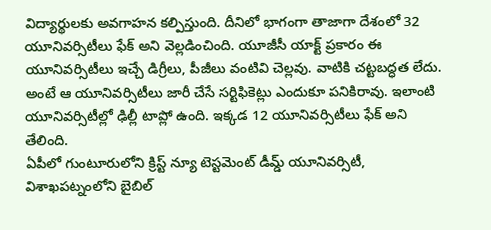విద్యార్థులకు అవగాహన కల్పిస్తుంది. దీనిలో భాగంగా తాజాగా దేశంలో 32 యూనివర్సిటీలు ఫేక్ అని వెల్లడించింది. యూజీసీ యాక్ట్ ప్రకారం ఈ యూనివర్సిటీలు ఇచ్చే డిగ్రీలు, పీజీలు వంటివి చెల్లవు. వాటికి చట్టబద్ధత లేదు. అంటే ఆ యూనివర్సిటీలు జారీ చేసే సర్టిఫికెట్లు ఎందుకూ పనికిరావు. ఇలాంటి యూనివర్సిటీల్లో ఢిల్లీ టాప్లో ఉంది. ఇక్కడ 12 యూనివర్సిటీలు ఫేక్ అని తేలింది.
ఏపీలో గుంటూరులోని క్రిస్ట్ న్యూ టెస్టమెంట్ డీమ్డ్ యూనివర్సిటీ, విశాఖపట్నంలోని బైబిల్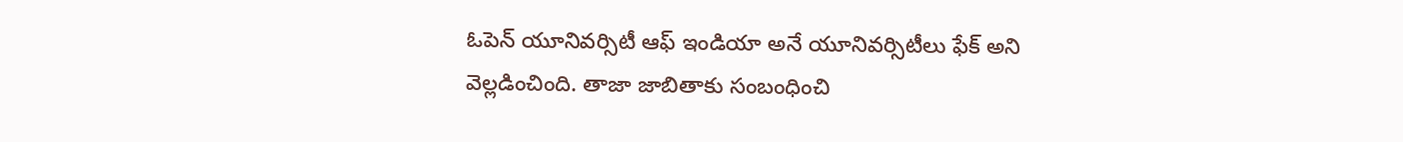ఓపెన్ యూనివర్సిటీ ఆఫ్ ఇండియా అనే యూనివర్సిటీలు ఫేక్ అని వెల్లడించింది. తాజా జాబితాకు సంబంధించి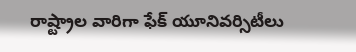రాష్ట్రాల వారిగా ఫేక్ యూనివర్సిటీలు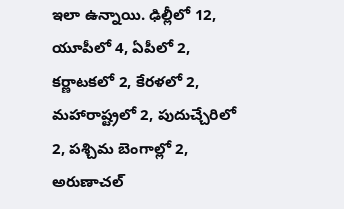ఇలా ఉన్నాయి. ఢిల్లీలో 12, యూపీలో 4, ఏపీలో 2, కర్ణాటకలో 2, కేరళలో 2, మహారాష్ట్రలో 2, పుదుచ్చేరిలో 2, పశ్చిమ బెంగాల్లో 2, అరుణాచల్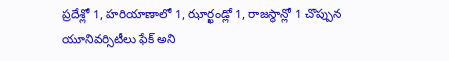ప్రదేశ్లో 1, హరియాణాలో 1, ఝార్ఖండ్లో 1, రాజస్థాన్లో 1 చొప్పున యూనివర్సిటీలు ఫేక్ అని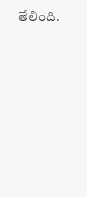తేలింది.